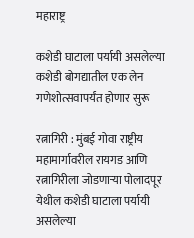महाराष्ट्र

कशेडी घाटाला पर्यायी असलेल्या कशेडी बोगद्यातील एक लेन गणेशोत्सवापर्यंत होणार सुरू

रत्नागिरी : मुंबई गोवा राष्ट्रीय महामार्गावरील रायगड आणि रत्नागिरीला जोडणाऱ्या पोलादपूर येथील कशेडी घाटाला पर्यायी असलेल्या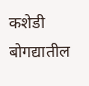कशेडी बोगद्यातील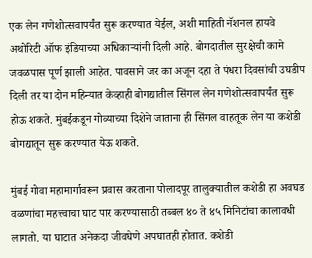एक लेन गणेशोत्सवापर्यंत सुरू करण्यात येईल, अशी माहिती नॅशनल हायवे अथोरिटी ऑफ इंडियाच्या अधिकाऱ्यांनी दिली आहे. बोगदातील सुरक्षेची कामे जवळपास पूर्ण झाली आहेत. पावसाने जर का अजून दहा ते पंधरा दिवसांची उघडीप दिली तर या दोन महिन्यात केव्हाही बोगद्यातील सिंगल लेन गणेशोत्सवापर्यंत सुरू होऊ शकते. मुंबईकडून गोव्याच्या दिशेने जाताना ही सिंगल वाहतूक लेन या कशेडी बोगद्यातून सुरू करण्यात येऊ शकते.

मुंबई गोवा महामार्गावरून प्रवास करताना पोलादपूर तालुक्यातील कशेडी हा अवघड वळणांचा महत्त्वाचा घाट पार करण्यासाठी तब्बल ४० ते ४५ मिनिटांचा कालावधी लागतो. या घाटात अनेकदा जीवघेणे अपघातही होतात. कशेडी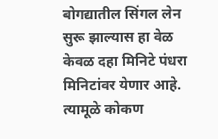बोगद्यातील सिंगल लेन सुरू झाल्यास हा वेळ केवळ दहा मिनिटे पंधरा मिनिटांवर येणार आहे. त्यामूळे कोकण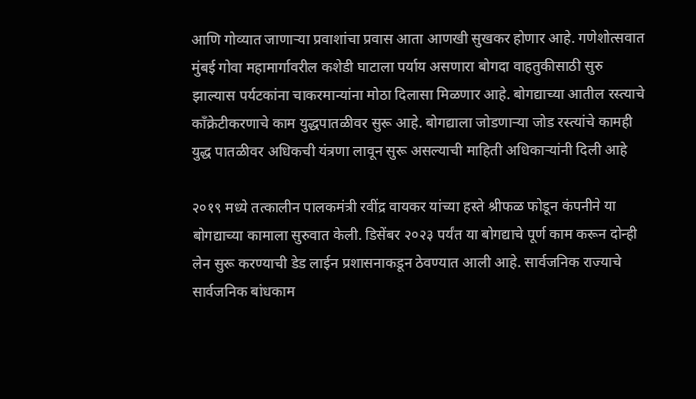आणि गोव्यात जाणाऱ्या प्रवाशांचा प्रवास आता आणखी सुखकर होणार आहे. गणेशोत्सवात मुंबई गोवा महामार्गावरील कशेडी घाटाला पर्याय असणारा बोगदा वाहतुकीसाठी सुरु झाल्यास पर्यटकांना चाकरमान्यांना मोठा दिलासा मिळणार आहे. बोगद्याच्या आतील रस्त्याचे काँक्रेटीकरणाचे काम युद्धपातळीवर सुरू आहे. बोगद्याला जोडणाऱ्या जोड रस्त्यांचे कामही युद्ध पातळीवर अधिकची यंत्रणा लावून सुरू असल्याची माहिती अधिकाऱ्यांनी दिली आहे

२०१९ मध्ये तत्कालीन पालकमंत्री रवींद्र वायकर यांच्या हस्ते श्रीफळ फोडून कंपनीने या बोगद्याच्या कामाला सुरुवात केली. डिसेंबर २०२३ पर्यंत या बोगद्याचे पूर्ण काम करून दोन्ही लेन सुरू करण्याची डेड लाईन प्रशासनाकडून ठेवण्यात आली आहे. सार्वजनिक राज्याचे सार्वजनिक बांधकाम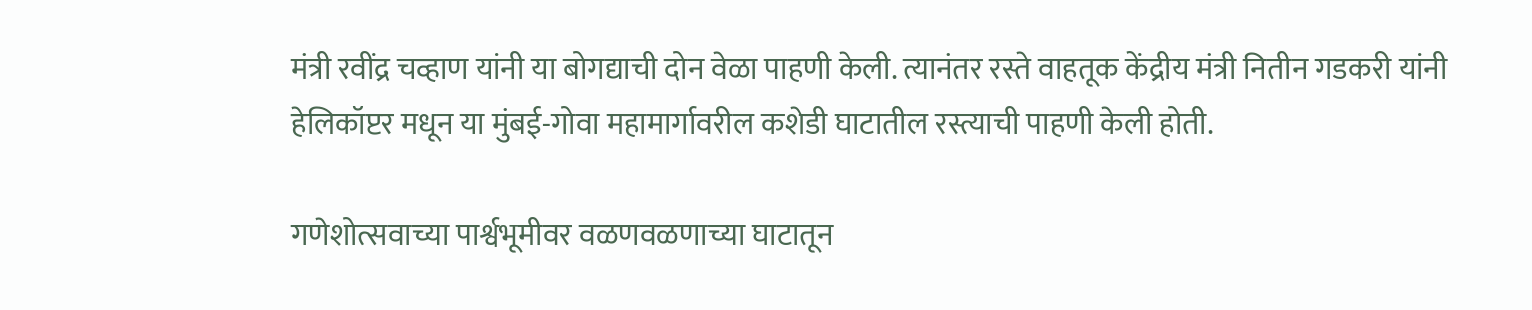मंत्री रवींद्र चव्हाण यांनी या बोगद्याची दोन वेळा पाहणी केली. त्यानंतर रस्ते वाहतूक केंद्रीय मंत्री नितीन गडकरी यांनी हेलिकॉप्टर मधून या मुंबई-गोवा महामार्गावरील कशेडी घाटातील रस्त्याची पाहणी केली होती.

गणेशोत्सवाच्या पार्श्वभूमीवर वळणवळणाच्या घाटातून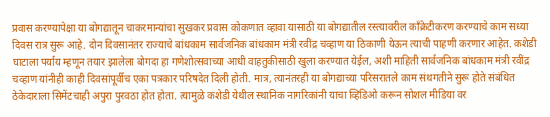प्रवास करण्यापेक्षा या बोगद्यातून चाकरमान्यांचा सुखकर प्रवास कोकणात व्हावा यासाठी या बोगद्यातील रस्त्यावरील काँक्रेटीकरण करण्याचे काम सध्या दिवस रात्र सुरू आहे. दोन दिवसानंतर राज्याचे बांधकाम सार्वजनिक बांधकाम मंत्री रवींद्र चव्हाण या ठिकाणी येऊन त्याची पाहणी करणार आहेत. कशेडी घाटाला पर्याय म्हणून तयार झालेला बोगदा हा गणेशोत्सवाच्या आधी वाहतुकीसाठी खुला करण्यात येईल, अशी माहिती सार्वजनिक बांधकाम मंत्री रवींद्र चव्हाण यांनीही काही दिवसांपूर्वीच एका पत्रकार परिषदेत दिली होती. मात्र, त्यानंतरही या बोगद्याच्या परिसरातले काम संथगतीने सुरू होते संबंधित ठेकेदाराला सिमेंटचाही अपुरा पुरवठा होत होता. त्यामुळे कशेडी येथील स्थानिक नागरिकांनी याचा व्हिडिओ करून सोशल मीडिया वर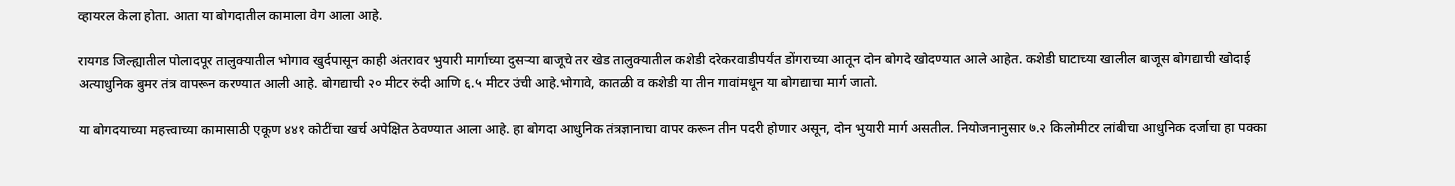व्हायरल केला होता. आता या बोगदातील कामाला वेग आला आहे.

रायगड जिल्ह्यातील पोलादपूर तालुक्यातील भोगाव खुर्दपासून काही अंतरावर भुयारी मार्गाच्या दुसऱ्या बाजूचे तर खेड तालुक्यातील कशेडी दरेकरवाडीपर्यंत डोंगराच्या आतून दोन बोगदे खोदण्यात आले आहेत. कशेडी घाटाच्या खालील बाजूस बोगद्याची खोदाई अत्याधुनिक बुमर तंत्र वापरून करण्यात आली आहे. बोगद्याची २० मीटर रुंदी आणि ६.५ मीटर उंची आहे.भोगावे, कातळी व कशेडी या तीन गावांमधून या बोगद्याचा मार्ग जातो.

या बोगदयाच्या महत्त्वाच्या कामासाठी एकूण ४४१ कोटींचा खर्च अपेक्षित ठेवण्यात आला आहे. हा बोगदा आधुनिक तंत्रज्ञानाचा वापर करून तीन पदरी होणार असून, दोन भुयारी मार्ग असतील. नियोजनानुसार ७.२ किलोमीटर लांबीचा आधुनिक दर्जाचा हा पक्का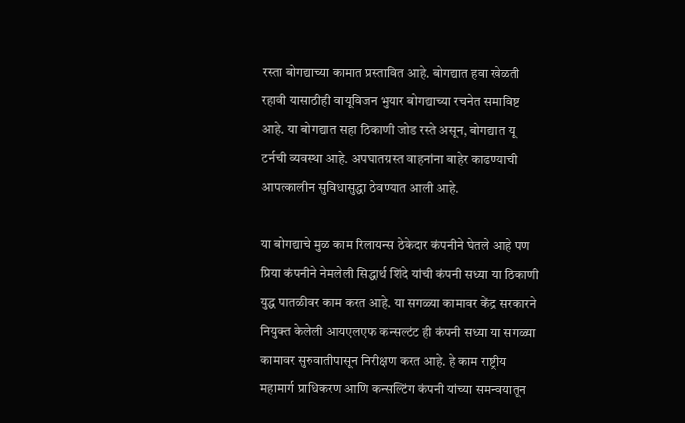रस्ता बोगद्याच्या कामात प्रस्तावित आहे. बोगद्यात हवा खेळती रहावी यासाठीही वायूविजन भुयार बोगद्याच्या रचनेत समाविष्ट आहे. या बोगद्यात सहा ठिकाणी जोड रस्ते असून, बोगद्यात यू टर्नची व्यवस्था आहे. अपघातग्रस्त वाहनांना बाहेर काढण्याची आपत्कालीन सुविधासुद्धा ठेवण्यात आली आहे.

या बोगद्याचे मुळ काम रिलायन्स ठेकेदार कंपनीने घेतले आहे पण प्रिया कंपनीने नेमलेली सिद्धार्थ शिंदे यांची कंपनी सध्या या ठिकाणी युद्ध पातळीवर काम करत आहे. या सगळ्या कामावर केंद्र सरकारने नियुक्त केलेली आयएलएफ कन्सल्टंट ही कंपनी सध्या या सगळ्या कामावर सुरुवातीपासून निरीक्षण करत आहे. हे काम राष्ट्रीय महामार्ग प्राधिकरण आणि कन्सल्टिंग कंपनी यांच्या समन्वयातून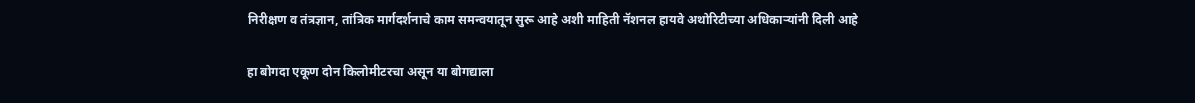निरीक्षण व तंत्रज्ञान, तांत्रिक मार्गदर्शनाचे काम समन्वयातून सुरू आहे अशी माहिती नॅशनल हायवे अथोरिटीच्या अधिकाऱ्यांनी दिली आहे

हा बोगदा एकूण दोन किलोमीटरचा असून या बोगद्याला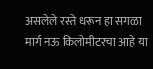असलेले रस्ते धरून हा सगळा मार्ग नऊ किलोमीटरचा आहे या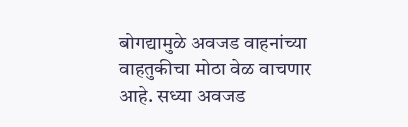बोगद्यामुळे अवजड वाहनांच्या वाहतुकीचा मोठा वेळ वाचणार आहे. सध्या अवजड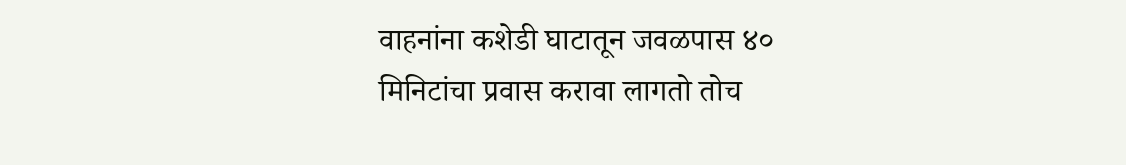वाहनांना कशेडी घाटातून जवळपास ४० मिनिटांचा प्रवास करावा लागतो तोच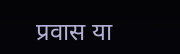प्रवास या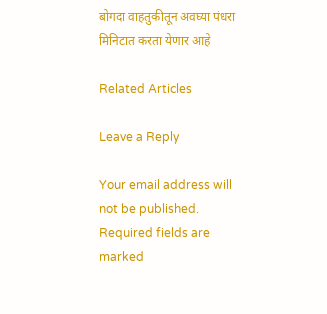बोगदा वाहतुकीतून अवघ्या पंधरा मिनिटात करता येणार आहे

Related Articles

Leave a Reply

Your email address will not be published. Required fields are marked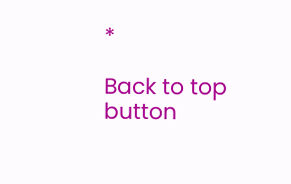*

Back to top button